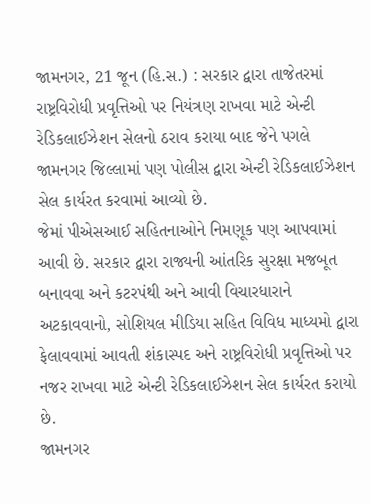જામનગર, 21 જૂન (હિ.સ.) : સરકાર દ્વારા તાજેતરમાં રાષ્ટ્રવિરોધી પ્રવૃત્તિઓ પર નિયંત્રણ રાખવા માટે એન્ટી રેડિકલાઈઝેશન સેલનો ઠરાવ કરાયા બાદ જેને પગલે જામનગર જિલ્લામાં પણ પોલીસ દ્વારા એન્ટી રેડિકલાઈઝેશન સેલ કાર્યરત કરવામાં આવ્યો છે.
જેમાં પીએસઆઈ સહિતનાઓને નિમણૂક પણ આપવામાં આવી છે. સરકાર દ્વારા રાજ્યની આંતરિક સુરક્ષા મજબૂત બનાવવા અને કટરપંથી અને આવી વિચારધારાને અટકાવવાનો, સોશિયલ મીડિયા સહિત વિવિધ માધ્યમો દ્વારા ફેલાવવામાં આવતી શંકાસ્પદ અને રાષ્ટ્રવિરોધી પ્રવૃત્તિઓ પર નજર રાખવા માટે એન્ટી રેડિકલાઈઝેશન સેલ કાર્યરત કરાયો છે.
જામનગર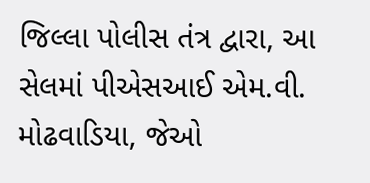જિલ્લા પોલીસ તંત્ર દ્વારા, આ સેલમાં પીએસઆઈ એમ.વી. મોઢવાડિયા, જેઓ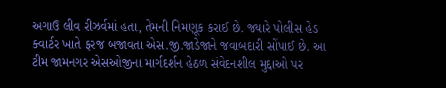અગાઉ લીવ રીઝર્વમાં હતા, તેમની નિમણૂક કરાઈ છે. જ્યારે પોલીસ હેડ ક્વાર્ટર ખાતે ફરજ બજાવતા એસ.જી.જાડેજાને જવાબદારી સોંપાઈ છે. આ ટીમ જામનગર એસઓજીના માર્ગદર્શન હેઠળ સંવેદનશીલ મુદ્દાઓ પર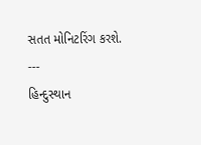સતત મોનિટરિંગ કરશે.
---
હિન્દુસ્થાન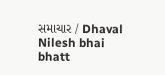સમાચાર / Dhaval Nilesh bhai bhatt